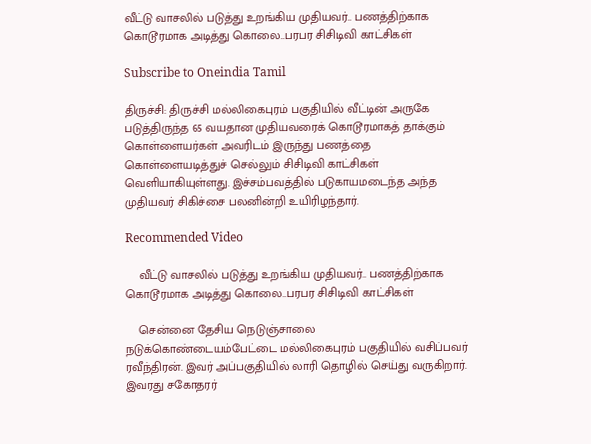வீட்டு வாசலில் படுத்து உறங்கிய முதியவர்.. பணத்திற்காக கொடூரமாக அடித்து கொலை..பரபர சிசிடிவி காட்சிகள்

Subscribe to Oneindia Tamil

திருச்சி: திருச்சி மல்லிகைபுரம் பகுதியில் வீட்டின் அருகே படுத்திருந்த 65 வயதான முதியவரைக் கொடூரமாகத் தாக்கும் கொள்ளையர்கள் அவரிடம் இருந்து பணத்தை கொள்ளையடித்துச் செல்லும் சிசிடிவி காட்சிகள் வெளியாகியுள்ளது. இச்சம்பவத்தில் படுகாயமடைந்த அந்த முதியவர் சிகிச்சை பலனின்றி உயிரிழந்தார்.

Recommended Video

    வீட்டு வாசலில் படுத்து உறங்கிய முதியவர்.. பணத்திற்காக கொடூரமாக அடித்து கொலை..பரபர சிசிடிவி காட்சிகள்

    சென்னை தேசிய நெடுஞ்சாலை நடுக்கொண்டையம்பேட்டை மல்லிகைபுரம் பகுதியில் வசிப்பவர் ரவீந்திரன். இவர் அப்பகுதியில் லாரி தொழில் செய்து வருகிறார். இவரது சகோதரர்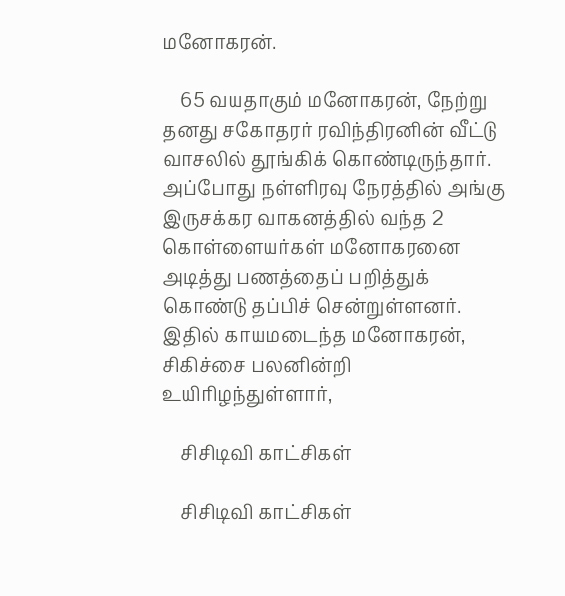மனோகரன்.

    65 வயதாகும் மனோகரன், நேற்று தனது சகோதரர் ரவிந்திரனின் வீட்டு வாசலில் தூங்கிக் கொண்டிருந்தார். அப்போது நள்ளிரவு நேரத்தில் அங்கு இருசக்கர வாகனத்தில் வந்த 2 கொள்ளையர்கள் மனோகரனை அடித்து பணத்தைப் பறித்துக் கொண்டு தப்பிச் சென்றுள்ளனர். இதில் காயமடைந்த மனோகரன், சிகிச்சை பலனின்றி உயிரிழந்துள்ளார்,

    சிசிடிவி காட்சிகள்

    சிசிடிவி காட்சிகள்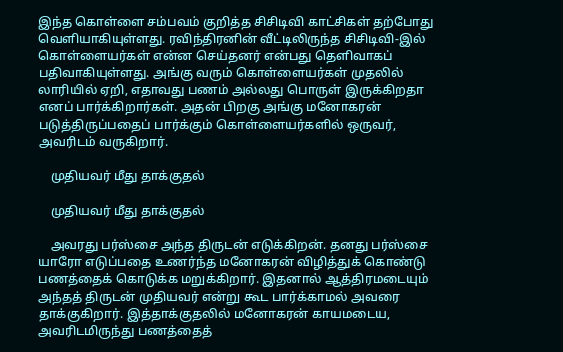இந்த கொள்ளை சம்பவம் குறித்த சிசிடிவி காட்சிகள் தற்போது வெளியாகியுள்ளது. ரவிந்திரனின் வீட்டிலிருந்த சிசிடிவி-இல் கொள்ளையர்கள் என்ன செய்தனர் என்பது தெளிவாகப் பதிவாகியுள்ளது. அங்கு வரும் கொள்ளையர்கள் முதலில் லாரியில் ஏறி, எதாவது பணம் அல்லது பொருள் இருக்கிறதா எனப் பார்க்கிறார்கள். அதன் பிறகு அங்கு மனோகரன் படுத்திருப்பதைப் பார்க்கும் கொள்ளையர்களில் ஒருவர், அவரிடம் வருகிறார்.

    முதியவர் மீது தாக்குதல்

    முதியவர் மீது தாக்குதல்

    அவரது பர்ஸ்சை அந்த திருடன் எடுக்கிறன். தனது பர்ஸ்சை யாரோ எடுப்பதை உணர்ந்த மனோகரன் விழித்துக் கொண்டு பணத்தைக் கொடுக்க மறுக்கிறார். இதனால் ஆத்திரமடையும் அந்தத் திருடன் முதியவர் என்று கூட பார்க்காமல் அவரை தாக்குகிறார். இத்தாக்குதலில் மனோகரன் காயமடைய, அவரிடமிருந்து பணத்தைத்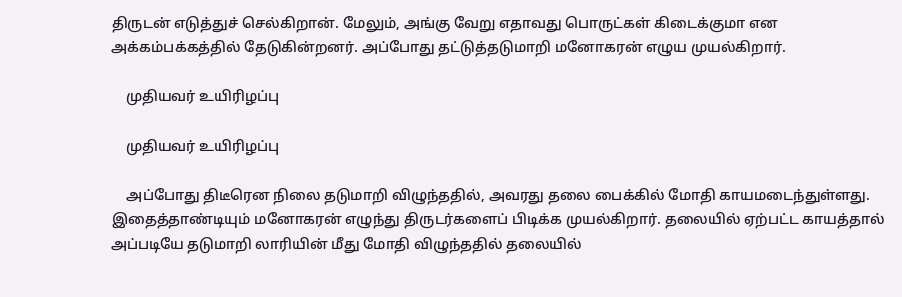திருடன் எடுத்துச் செல்கிறான். மேலும், அங்கு வேறு எதாவது பொருட்கள் கிடைக்குமா என அக்கம்பக்கத்தில் தேடுகின்றனர். அப்போது தட்டுத்தடுமாறி மனோகரன் எழுய முயல்கிறார்.

    முதியவர் உயிரிழப்பு

    முதியவர் உயிரிழப்பு

    அப்போது திடீரென நிலை தடுமாறி விழுந்ததில், அவரது தலை பைக்கில் மோதி காயமடைந்துள்ளது. இதைத்தாண்டியும் மனோகரன் எழுந்து திருடர்களைப் பிடிக்க முயல்கிறார். தலையில் ஏற்பட்ட காயத்தால் அப்படியே தடுமாறி லாரியின் மீது மோதி விழுந்ததில் தலையில்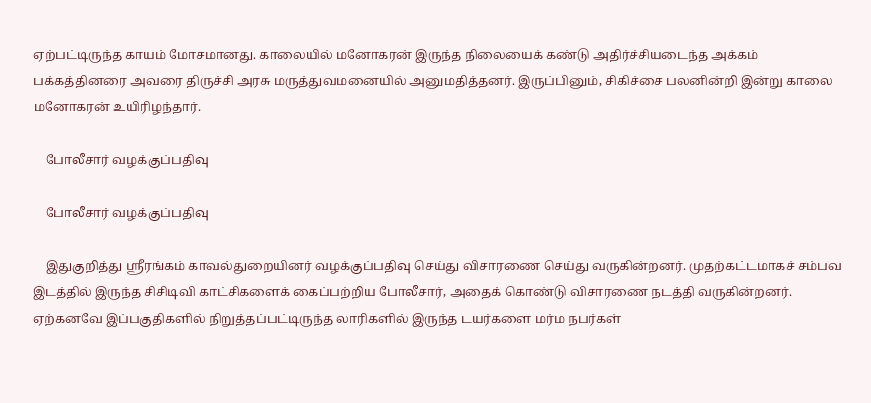ஏற்பட்டிருந்த காயம் மோசமானது. காலையில் மனோகரன் இருந்த நிலையைக் கண்டு அதிர்ச்சியடைந்த அக்கம் பக்கத்தினரை அவரை திருச்சி அரசு மருத்துவமனையில் அனுமதித்தனர். இருப்பினும், சிகிச்சை பலனின்றி இன்று காலை மனோகரன் உயிரிழந்தார்.

    போலீசார் வழக்குப்பதிவு

    போலீசார் வழக்குப்பதிவு

    இதுகுறித்து ஸ்ரீரங்கம் காவல்துறையினர் வழக்குப்பதிவு செய்து விசாரணை செய்து வருகின்றனர். முதற்கட்டமாகச் சம்பவ இடத்தில் இருந்த சிசிடிவி காட்சிகளைக் கைப்பற்றிய போலீசார், அதைக் கொண்டு விசாரணை நடத்தி வருகின்றனர். ஏற்கனவே இப்பகுதிகளில் நிறுத்தப்பட்டிருந்த லாரிகளில் இருந்த டயர்களை மர்ம நபர்கள்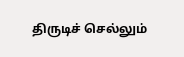திருடிச் செல்லும்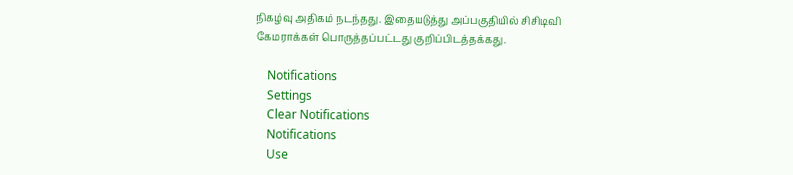நிகழ்வு அதிகம் நடந்தது. இதையடுத்து அப்பகுதியில் சிசிடிவி கேமராக்கள் பொருத்தப்பட்டது குறிப்பிடத்தக்கது.

    Notifications
    Settings
    Clear Notifications
    Notifications
    Use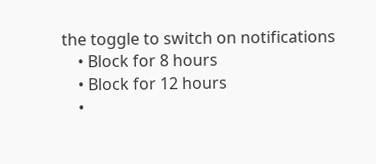the toggle to switch on notifications
    • Block for 8 hours
    • Block for 12 hours
    •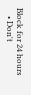Block for 24 hours
    • Don't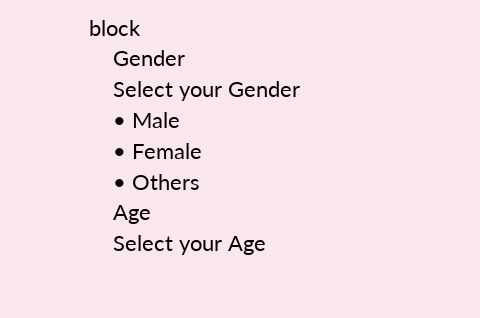block
    Gender
    Select your Gender
    • Male
    • Female
    • Others
    Age
    Select your Age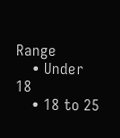Range
    • Under 18
    • 18 to 25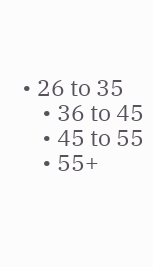• 26 to 35
    • 36 to 45
    • 45 to 55
    • 55+